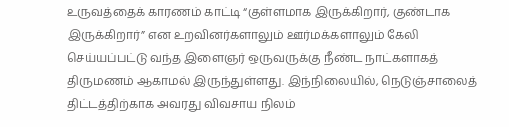உருவத்தைக் காரணம் காட்டி “குள்ளமாக இருக்கிறார், குண்டாக இருக்கிறார்” என உறவினர்களாலும் ஊர்மக்களாலும் கேலி செய்யப்பட்டு வந்த இளைஞர் ஒருவருக்கு நீண்ட நாட்களாகத் திருமணம் ஆகாமல் இருந்துள்ளது. இந்நிலையில், நெடுஞ்சாலைத் திட்டத்திற்காக அவரது விவசாய நிலம்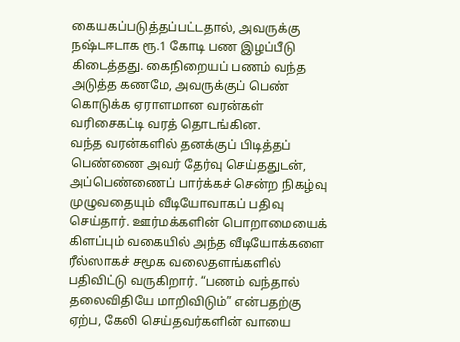கையகப்படுத்தப்பட்டதால், அவருக்கு நஷ்டஈடாக ரூ.1 கோடி பண இழப்பீடு கிடைத்தது. கைநிறையப் பணம் வந்த அடுத்த கணமே, அவருக்குப் பெண் கொடுக்க ஏராளமான வரன்கள் வரிசைகட்டி வரத் தொடங்கின.
வந்த வரன்களில் தனக்குப் பிடித்தப் பெண்ணை அவர் தேர்வு செய்ததுடன், அப்பெண்ணைப் பார்க்கச் சென்ற நிகழ்வு முழுவதையும் வீடியோவாகப் பதிவு செய்தார். ஊர்மக்களின் பொறாமையைக் கிளப்பும் வகையில் அந்த வீடியோக்களை ரீல்ஸாகச் சமூக வலைதளங்களில் பதிவிட்டு வருகிறார். “பணம் வந்தால் தலைவிதியே மாறிவிடும்” என்பதற்கு ஏற்ப, கேலி செய்தவர்களின் வாயை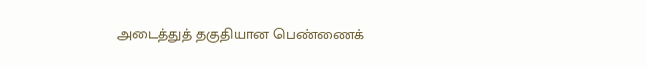அடைத்துத் தகுதியான பெண்ணைக்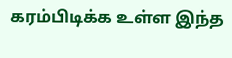கரம்பிடிக்க உள்ள இந்த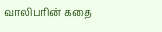வாலிபரின் கதை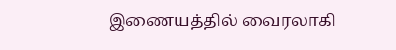இணையத்தில் வைரலாகி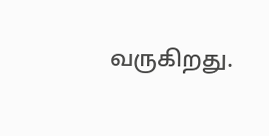வருகிறது.